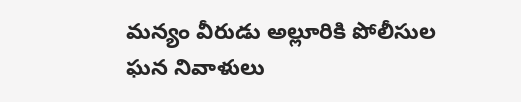మన్యం వీరుడు అల్లూరికి పోలీసుల ఘన నివాళులు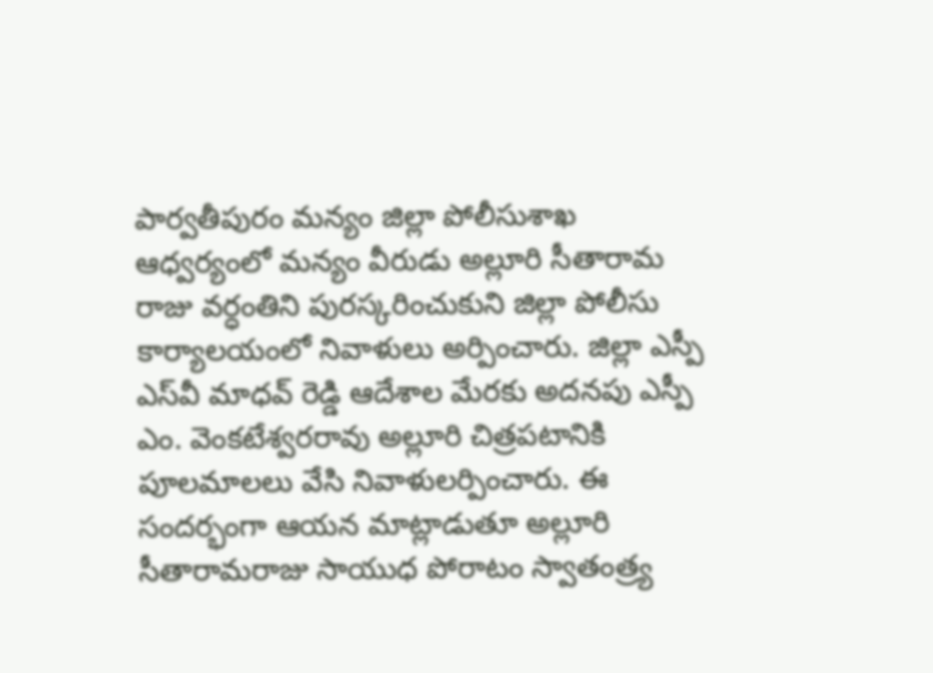పార్వతీపురం మన్యం జిల్లా పోలీసుశాఖ ఆధ్వర్యంలో మన్యం వీరుడు అల్లూరి సీతారామ రాజు వర్ధంతిని పురస్కరించుకుని జిల్లా పోలీసు కార్యాలయంలో నివాళులు అర్పించారు. జిల్లా ఎస్పీ ఎస్‌వీ మాధవ్ రెడ్డి ఆదేశాల మేరకు అదనపు ఎస్పీ ఎం. వెంకటేశ్వరరావు అల్లూరి చిత్రపటానికి పూలమాలలు వేసి నివాళులర్పించారు. ఈ సందర్భంగా ఆయన మాట్లాడుతూ అల్లూరి సీతారామరాజు సాయుధ పోరాటం స్వాతంత్ర్య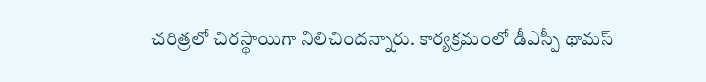చరిత్రలో చిరస్థాయిగా నిలిచిందన్నారు. కార్యక్రమంలో డీఎస్పీ థామస్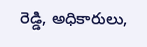రెడ్డి, అధికారులు,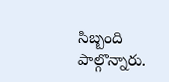సిబ్బంది పాల్గొన్నారు.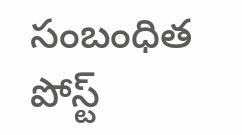సంబంధిత పోస్ట్